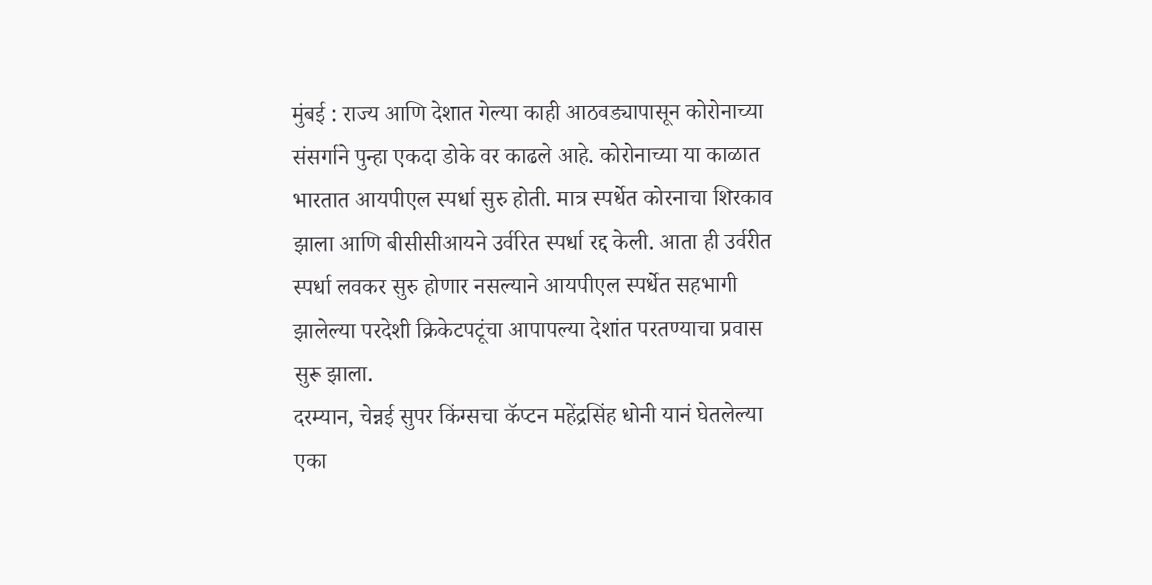मुंबई : राज्य आणि देशात गेल्या काही आठवड्यापासून कोरोनाच्या संसर्गाने पुन्हा एकदा डोके वर काढले आहे. कोरोनाच्या या काळात भारतात आयपीएल स्पर्धा सुरु होती. मात्र स्पर्धेत कोरनाचा शिरकाव झाला आणि बीसीसीआयने उर्वरित स्पर्धा रद्द केली. आता ही उर्वरीत स्पर्धा लवकर सुरु होणार नसल्याने आयपीएल स्पर्धेत सहभागी झालेल्या परदेशी क्रिकेटपटूंचा आपापल्या देशांत परतण्याचा प्रवास सुरू झाला.
दरम्यान, चेन्नई सुपर किंग्सचा कॅप्टन महेंद्रसिंह धोनी यानं घेतलेल्या एका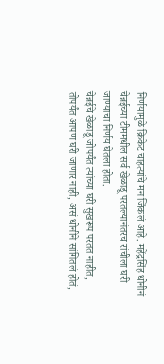निर्णयामुळे क्रिकेट चाहत्यांचे मन जिंकलं आहे. महेंद्रसिंह धोनीनं चेन्नईच्या टीममधील सर्व खेळाडू परतल्यानंतरच रांचीला घरी जाण्याचा निर्णय घेतला होता.
चेन्नईचे खेळाडू जोपर्यंत त्यांच्या घरी सुखरूप परतत नाहीत, तोपर्यंत आपण घरी जाणार नाही, असं धोनीने सांगितलं होतं,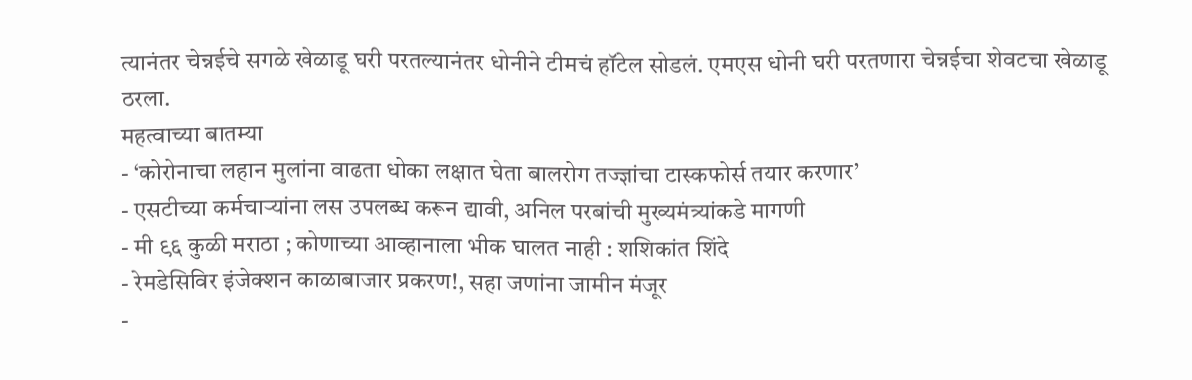त्यानंतर चेन्नईचे सगळे खेळाडू घरी परतल्यानंतर धोनीने टीमचं हॉटेल सोडलं. एमएस धोनी घरी परतणारा चेन्नईचा शेवटचा खेळाडू ठरला.
महत्वाच्या बातम्या
- ‘कोरोनाचा लहान मुलांना वाढता धोका लक्षात घेता बालरोग तज्ज्ञांचा टास्कफोर्स तयार करणार’
- एसटीच्या कर्मचाऱ्यांना लस उपलब्ध करून द्यावी, अनिल परबांची मुख्यमंत्र्यांकडे मागणी
- मी ९६ कुळी मराठा ; कोणाच्या आव्हानाला भीक घालत नाही : शशिकांत शिंदे
- रेमडेसिविर इंजेक्शन काळाबाजार प्रकरण!, सहा जणांना जामीन मंजूर
-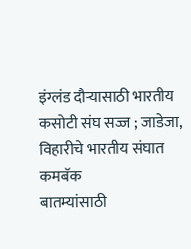इंग्लंड दौऱ्यासाठी भारतीय कसोटी संघ सज्ज ; जाडेजा, विहारीचे भारतीय संघात कमबॅक
बातम्यांसाठी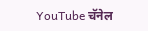YouTube चॅनेल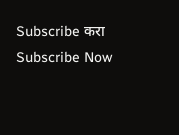Subscribe करा
Subscribe Now